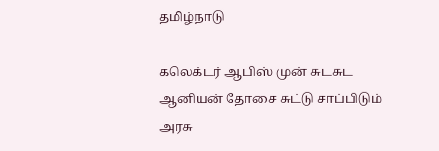தமிழ்நாடு

கலெக்டர் ஆபிஸ் முன் சுடசுட ஆனியன் தோசை சுட்டு சாப்பிடும் அரசு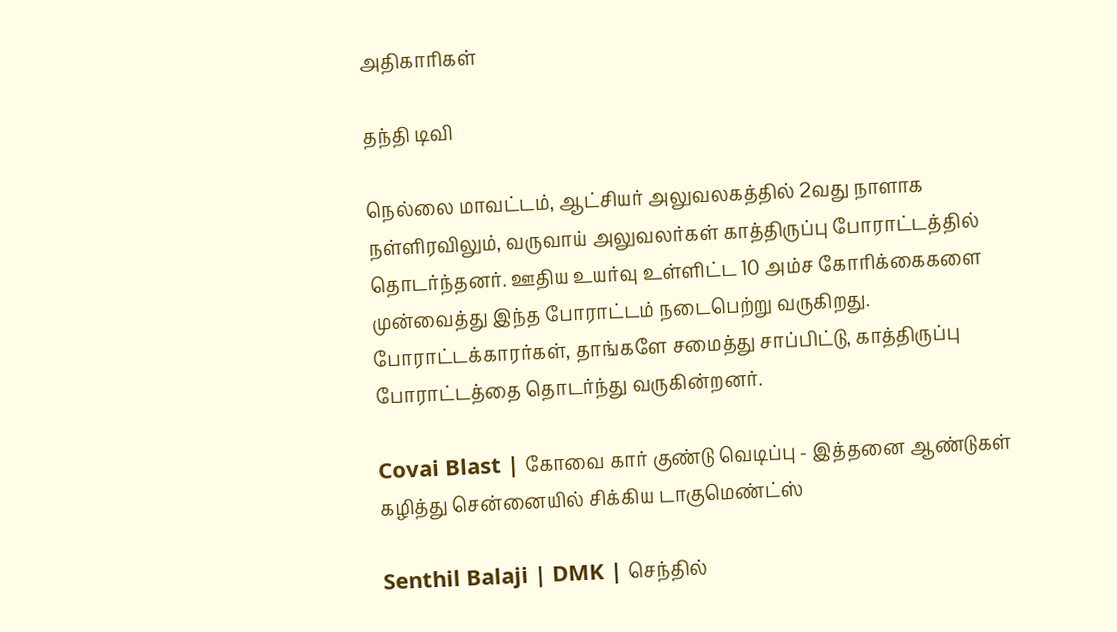அதிகாரிகள்

தந்தி டிவி

நெல்லை மாவட்டம், ஆட்சியர் அலுவலகத்தில் 2வது நாளாக நள்ளிரவிலும், வருவாய் அலுவலர்கள் காத்திருப்பு போராட்டத்தில் தொடர்ந்தனர். ஊதிய உயர்வு உள்ளிட்ட 10 அம்ச கோரிக்கைகளை முன்வைத்து இந்த போராட்டம் நடைபெற்று வருகிறது. போராட்டக்காரர்கள், தாங்களே சமைத்து சாப்பிட்டு, காத்திருப்பு போராட்டத்தை தொடர்ந்து வருகின்றனர்.

Covai Blast | கோவை கார் குண்டு வெடிப்பு - இத்தனை ஆண்டுகள் கழித்து சென்னையில் சிக்கிய டாகுமெண்ட்ஸ்

Senthil Balaji | DMK | செந்தில்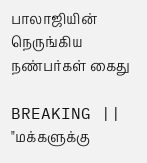பாலாஜியின் நெருங்கிய நண்பர்கள் கைது

BREAKING || "மக்களுக்கு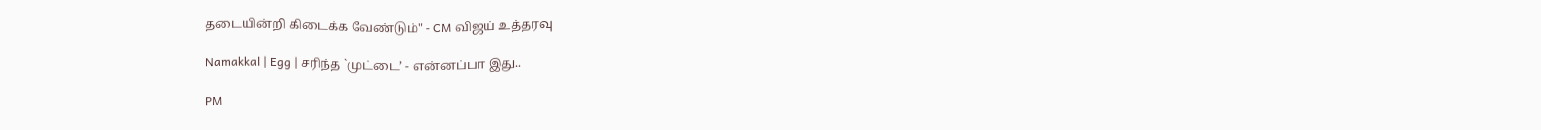தடையின்றி கிடைக்க வேண்டும்" - CM விஜய் உத்தரவு

Namakkal | Egg | சரிந்த `முட்டை’ - என்னப்பா இது..

PM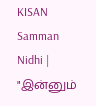KISAN Samman Nidhi | "இன்னும்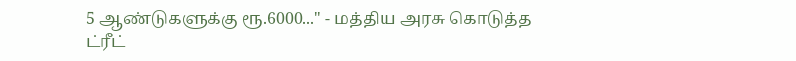5 ஆண்டுகளுக்கு ரூ.6000..." - மத்திய அரசு கொடுத்த ட்ரீட்